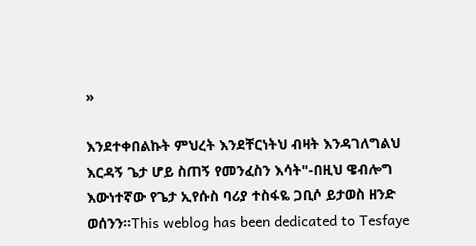»

እንደተቀበልኩት ምህረት እንደቸርነትህ ብዛት እንዳገለግልህ እርዳኝ ጌታ ሆይ ስጠኝ የመንፈስን እሳት"-በዚህ ዌብሎግ እውነተኛው የጌታ ኢየሱስ ባሪያ ተስፋዬ ጋቢሶ ይታወስ ዘንድ ወሰንን።This weblog has been dedicated to Tesfaye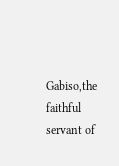Gabiso,the faithful servant of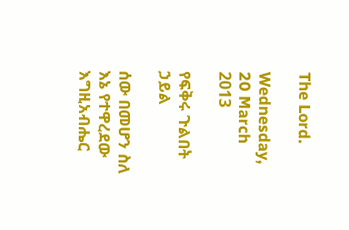The Lord.

Wednesday, 20 March 2013

የፍቅሩ ጉልበት ኃይል

ሰው በመሆን ስለ እኔ የተዋረደው እግዚአብሔር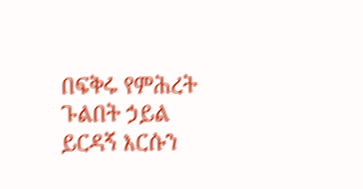በፍቅሩ የምሕረት ጉልበት ኃይል ይርዳኝ እርሱን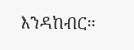እንዳከብር።